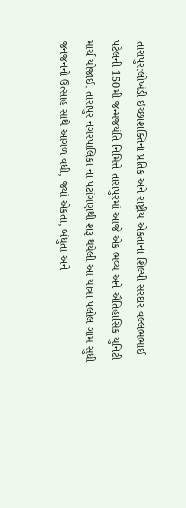તારાપુર:લોખંડી ઇચ્છાશક્તિના પ્રતિક અને રાષ્ટ્રીય એકતાના શિલ્પી સરદાર વલ્લભભાઈ પટેલની 150મી જન્મજયંતિ નિમિત્તે તારાપુરમાં આજે એક ભવ્ય અને ઐતિહાસિક યુનિટી માર્ચ યોજાઈ. તારાપુર નગરપાલિકા ના પટાંગણથી શરૂ થયેલી આ યાત્રા પલોલ ગામ સુધી જનજનનો ઉત્સાહ સાથે આગળ વધી, જ્યાં એકતા, બંધુતા અને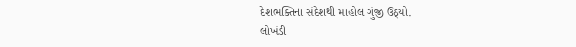દેશભક્તિના સંદેશથી માહોલ ગુંજી ઉઠ્યો.
લોખંડી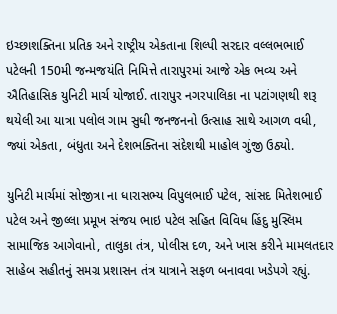ઇચ્છાશક્તિના પ્રતિક અને રાષ્ટ્રીય એકતાના શિલ્પી સરદાર વલ્લભભાઈ પટેલની 150મી જન્મજયંતિ નિમિત્તે તારાપુરમાં આજે એક ભવ્ય અને ઐતિહાસિક યુનિટી માર્ચ યોજાઈ. તારાપુર નગરપાલિકા ના પટાંગણથી શરૂ થયેલી આ યાત્રા પલોલ ગામ સુધી જનજનનો ઉત્સાહ સાથે આગળ વધી, જ્યાં એકતા, બંધુતા અને દેશભક્તિના સંદેશથી માહોલ ગુંજી ઉઠ્યો.

યુનિટી માર્ચમાં સોજીત્રા ના ધારાસભ્ય વિપુલભાઈ પટેલ, સાંસદ મિતેશભાઈ પટેલ અને જીલ્લા પ્રમૂખ સંજય ભાઇ પટેલ સહિત વિવિધ હિંદુ મુસ્લિમ સામાજિક આગેવાનો, તાલુકા તંત્ર, પોલીસ દળ, અને ખાસ કરીને મામલતદાર સાહેબ સહીતનું સમગ્ર પ્રશાસન તંત્ર યાત્રાને સફળ બનાવવા ખડેપગે રહ્યું.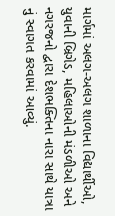માર્ગમાં અલગ-અલગ શાળાના વિદ્યાર્થીઓ, યુવાની બ્રિગેડ, મહિલાઓની મંડળીઓ અને નગરજનો દ્વારા દેશભક્તિના નારા સાથે યાત્રા નું સ્વાગત કરવામાં આવ્યું.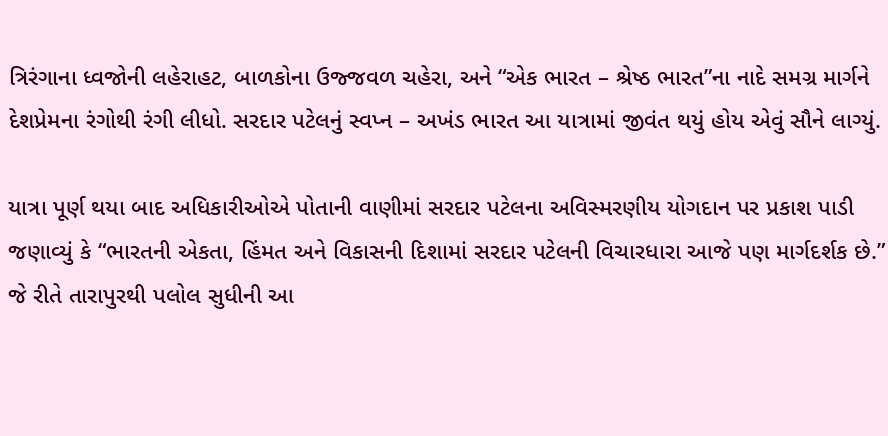ત્રિરંગાના ધ્વજોની લહેરાહટ, બાળકોના ઉજ્જવળ ચહેરા, અને “એક ભારત – શ્રેષ્ઠ ભારત”ના નાદે સમગ્ર માર્ગને દેશપ્રેમના રંગોથી રંગી લીધો. સરદાર પટેલનું સ્વપ્ન – અખંડ ભારત આ યાત્રામાં જીવંત થયું હોય એવું સૌને લાગ્યું.

યાત્રા પૂર્ણ થયા બાદ અધિકારીઓએ પોતાની વાણીમાં સરદાર પટેલના અવિસ્મરણીય યોગદાન પર પ્રકાશ પાડી જણાવ્યું કે “ભારતની એકતા, હિંમત અને વિકાસની દિશામાં સરદાર પટેલની વિચારધારા આજે પણ માર્ગદર્શક છે.”
જે રીતે તારાપુરથી પલોલ સુધીની આ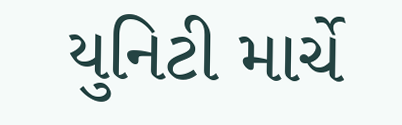યુનિટી માર્ચે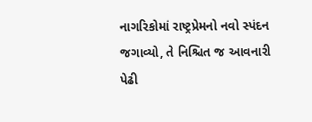નાગરિકોમાં રાષ્ટ્રપ્રેમનો નવો સ્પંદન જગાવ્યો, તે નિશ્ચિત જ આવનારી પેઢી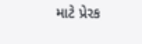માટે પ્રેરક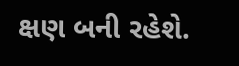ક્ષણ બની રહેશે.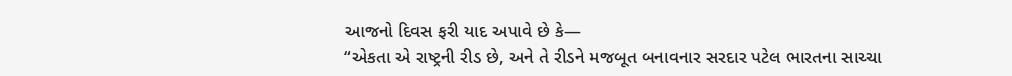આજનો દિવસ ફરી યાદ અપાવે છે કે—
“એકતા એ રાષ્ટ્રની રીડ છે, અને તે રીડને મજબૂત બનાવનાર સરદાર પટેલ ભારતના સાચ્ચા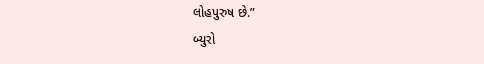લોહપુરુષ છે.”
બ્યુરો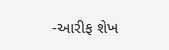-આરીફ શેખ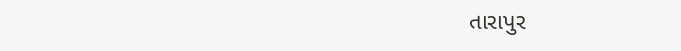તારાપુર